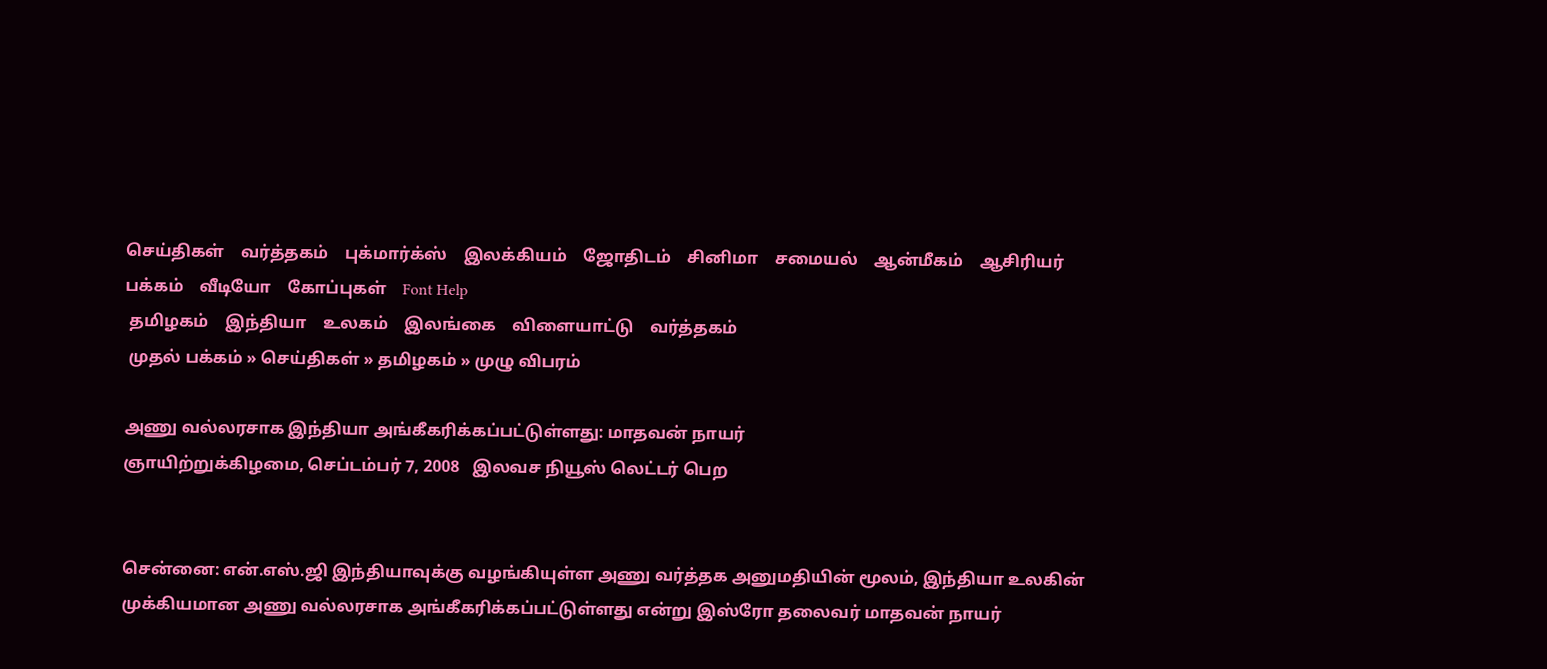செய்திகள்    வர்த்தகம்    புக்மார்க்ஸ்    இலக்கியம்    ஜோதிடம்    சினிமா    சமையல்    ஆன்மீகம்    ஆசிரியர் பக்கம்    வீடியோ    கோப்புகள்    Font Help
 தமிழகம்    இந்தியா    உலகம்    இலங்கை    விளையாட்டு    வர்த்தகம்
 முதல் பக்கம் » செய்திகள் » தமிழகம் » முழு விபரம்

அணு வல்லரசாக இந்தியா அங்கீகரிக்கப்பட்டுள்ளது: மாதவன் நாயர்
ஞாயிற்றுக்கிழமை, செப்டம்பர் 7, 2008   இலவச நியூஸ் லெட்டர் பெற


சென்னை: என்.எஸ்.ஜி இந்தியாவுக்கு வழங்கியுள்ள அணு வர்த்தக அனுமதியின் மூலம், இந்தியா உலகின் முக்கியமான அணு வல்லரசாக அங்கீகரிக்கப்பட்டுள்ளது என்று இஸ்ரோ தலைவர் மாதவன் நாயர்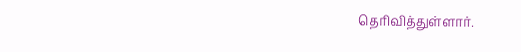தெரிவித்துள்ளார்.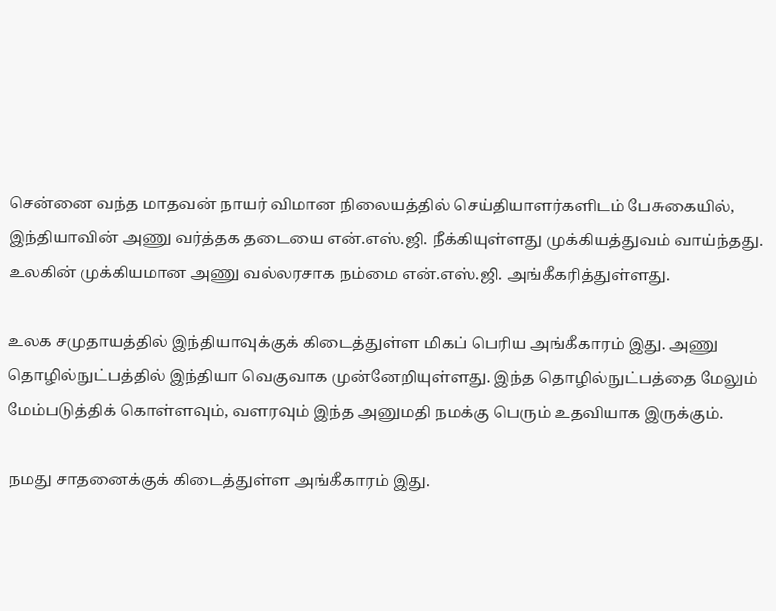சென்னை வந்த மாதவன் நாயர் விமான நிலையத்தில் செய்தியாளர்களிடம் பேசுகையில், இந்தியாவின் அணு வர்த்தக தடையை என்.எஸ்.ஜி. நீக்கியுள்ளது முக்கியத்துவம் வாய்ந்தது. உலகின் முக்கியமான அணு வல்லரசாக நம்மை என்.எஸ்.ஜி. அங்கீகரித்துள்ளது.

உலக சமுதாயத்தில் இந்தியாவுக்குக் கிடைத்துள்ள மிகப் பெரிய அங்கீகாரம் இது. அணு தொழில்நுட்பத்தில் இந்தியா வெகுவாக முன்னேறியுள்ளது. இந்த தொழில்நுட்பத்தை மேலும் மேம்படுத்திக் கொள்ளவும், வளரவும் இந்த அனுமதி நமக்கு பெரும் உதவியாக இருக்கும்.

நமது சாதனைக்குக் கிடைத்துள்ள அங்கீகாரம் இது.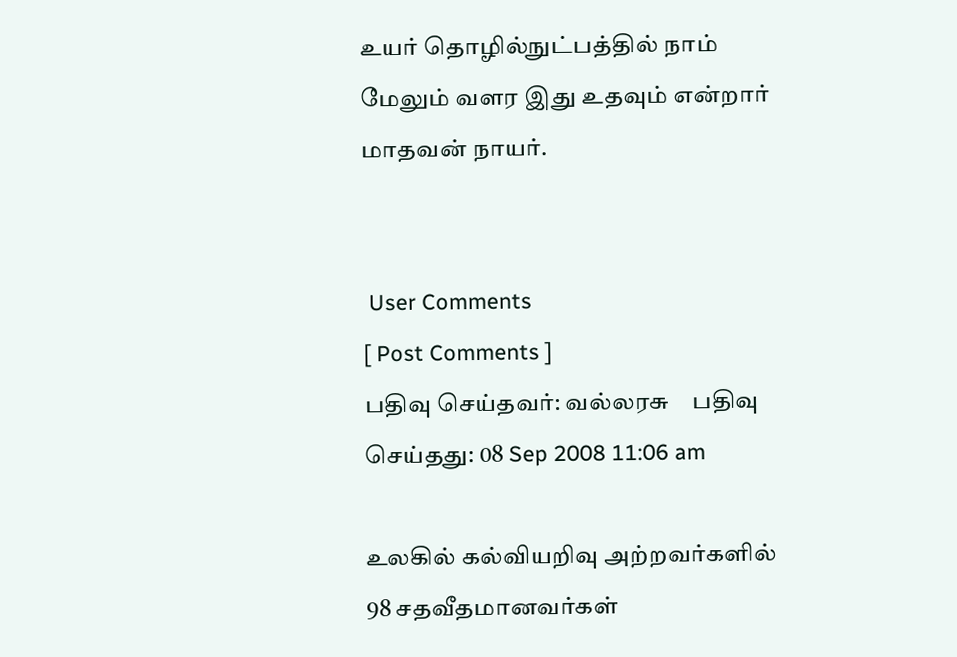உயர் தொழில்நுட்பத்தில் நாம் மேலும் வளர இது உதவும் என்றார் மாதவன் நாயர்.


 User Comments
[ Post Comments ]
பதிவு செய்தவர்: வல்லரசு    பதிவு செய்தது: 08 Sep 2008 11:06 am

உலகில் கல்வியறிவு அற்றவர்களில் 98 சதவீதமானவர்கள்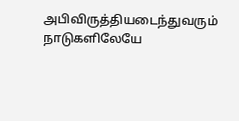அபிவிருத்தியடைந்துவரும் நாடுகளிலேயே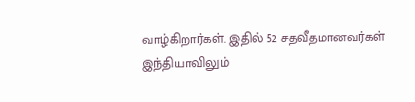வாழ்கிறார்கள். இதில் 52 சதவீதமானவர்கள் இந்தியாவிலும்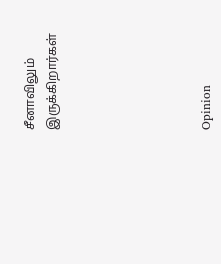சீனாவிலும் இருக்கிறார்கள்






Opinion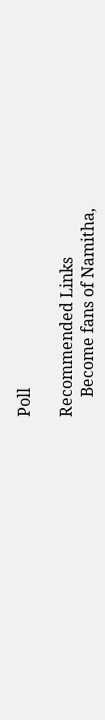Poll

Recommended Links
     Become fans of Namitha,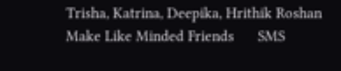Trisha, Katrina, Deepika, Hrithik Roshan      Make Like Minded Friends      SMS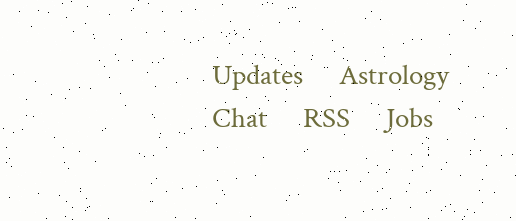Updates      Astrology      Chat      RSS      Jobs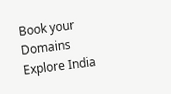Book your Domains      Explore India